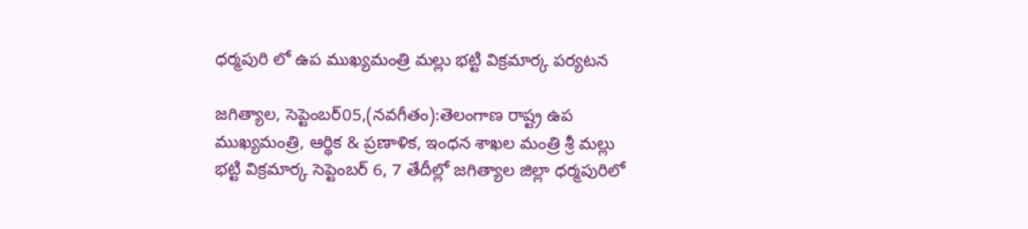ధర్మపురి లో ఉప ముఖ్యమంత్రి మల్లు భట్టి విక్రమార్క పర్యటన

జగిత్యాల, సెప్టెంబర్05,(నవగీతం):తెలంగాణ రాష్ట్ర ఉప ముఖ్యమంత్రి, ఆర్థిక & ప్రణాళిక, ఇంధన శాఖల మంత్రి శ్రీ మల్లు భట్టి విక్రమార్క సెప్టెంబర్ 6, 7 తేదీల్లో జగిత్యాల జిల్లా ధర్మపురిలో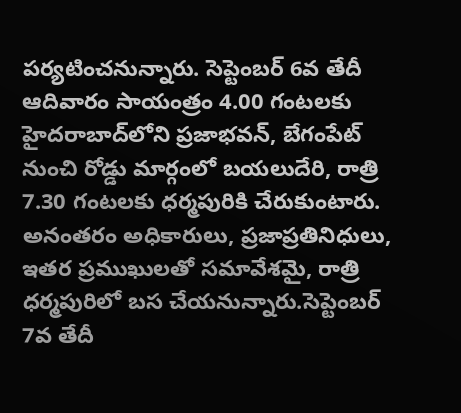పర్యటించనున్నారు. సెప్టెంబర్ 6వ తేదీ ఆదివారం సాయంత్రం 4.00 గంటలకు హైదరాబాద్‌లోని ప్రజాభవన్, బేగంపేట్ నుంచి రోడ్డు మార్గంలో బయలుదేరి, రాత్రి 7.30 గంటలకు ధర్మపురికి చేరుకుంటారు. అనంతరం అధికారులు, ప్రజాప్రతినిధులు, ఇతర ప్రముఖులతో సమావేశమై, రాత్రి ధర్మపురిలో బస చేయనున్నారు.సెప్టెంబర్ 7వ తేదీ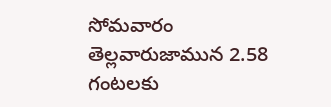సోమవారం తెల్లవారుజామున 2.58 గంటలకు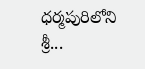ధర్మపురిలోని శ్రీ...